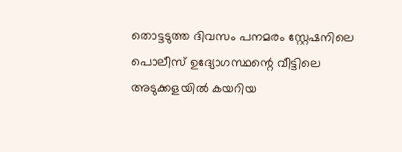തൊട്ടടുത്ത ദിവസം പനമരം സ്റ്റേഷനിലെ പൊലീസ് ഉദ്യോഗസ്ഥന്റെ വീട്ടിലെ അടുക്കളയില്‍ കയറിയ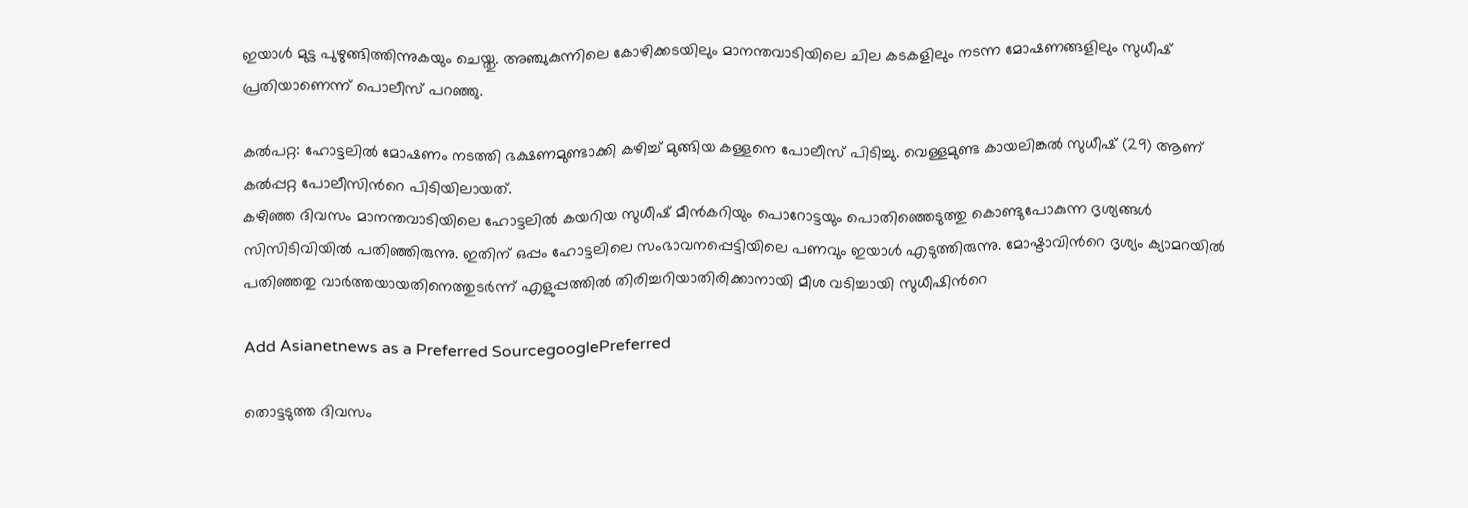ഇയാള്‍ മുട്ട പുഴുങ്ങിത്തിന്നുകയും ചെയ്തു. അഞ്ചുകുന്നിലെ കോഴിക്കടയിലും മാനന്തവാടിയിലെ ചില കടകളിലും നടന്ന മോഷണങ്ങളിലും സുധീഷ് പ്രതിയാണെന്ന് പൊലീസ് പറഞ്ഞു.

കൽപറ്റ: ഹോട്ടലില്‍ മോഷണം നടത്തി ഭക്ഷണമുണ്ടാക്കി കഴിച്ച് മുങ്ങിയ കള്ളനെ പോലീസ് പിടിച്ചു. വെള്ളമുണ്ട കായലിങ്കല്‍ സുധീഷ് (29) ആണ് കല്‍പ്പറ്റ പോലീസിന്‍റെ പിടിയിലായത്.
കഴിഞ്ഞ ദിവസം മാനന്തവാടിയിലെ ഹോട്ടലില്‍ കയറിയ സുധീഷ് മീന്‍കറിയും പൊറോട്ടയും പൊതിഞ്ഞെടുത്തു കൊണ്ടുപോകുന്ന ദൃശ്യങ്ങള്‍ സിസിടിവിയില്‍ പതിഞ്ഞിരുന്നു. ഇതിന് ഒപ്പം ഹോട്ടലിലെ സംഭാവനപ്പെട്ടിയിലെ പണവും ഇയാള്‍ എടുത്തിരുന്നു. മോഷ്ടാവിന്‍റെ ദൃശ്യം ക്യാമറയിൽ പതിഞ്ഞതു വാര്‍ത്തയായതിനെത്തുടര്‍ന്ന് എളുപ്പത്തില്‍ തിരിച്ചറിയാതിരിക്കാനായി മീശ വടിച്ചായി സുധീഷിന്‍റെ

Add Asianetnews as a Preferred SourcegooglePreferred

തൊട്ടടുത്ത ദിവസം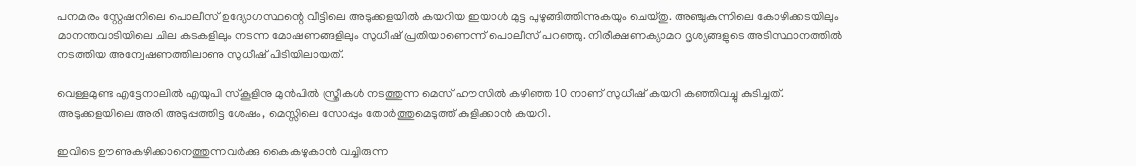പനമരം സ്റ്റേഷനിലെ പൊലീസ് ഉദ്യോഗസ്ഥന്റെ വീട്ടിലെ അടുക്കളയില്‍ കയറിയ ഇയാള്‍ മുട്ട പുഴുങ്ങിത്തിന്നുകയും ചെയ്തു. അഞ്ചുകുന്നിലെ കോഴിക്കടയിലും മാനന്തവാടിയിലെ ചില കടകളിലും നടന്ന മോഷണങ്ങളിലും സുധീഷ് പ്രതിയാണെന്ന് പൊലീസ് പറഞ്ഞു. നിരീക്ഷണക്യാമറ ദൃശ്യങ്ങളുടെ അടിസ്ഥാനത്തില്‍ നടത്തിയ അന്വേഷണത്തിലാണു സുധീഷ് പിടിയിലായത്.

വെള്ളമുണ്ട എട്ടേനാലിൽ എയുപി സ്കൂളിനു മുൻപിൽ സ്ത്രീകൾ നടത്തുന്ന മെസ് ഹൗസില്‍ കഴിഞ്ഞ 10 നാണ് സുധീഷ് കയറി കഞ്ഞിവച്ചു കുടിച്ചത്. അടുക്കളയിലെ അരി അടുപ്പത്തിട്ട ശേഷം, മെസ്സിലെ സോപ്പും തോർത്തുമെടുത്ത് കുളിക്കാൻ കയറി.

ഇവിടെ ഊണുകഴിക്കാനെത്തുന്നവർക്കു കൈകഴുകാൻ വച്ചിരുന്ന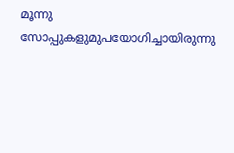മൂന്നു സോപ്പുകളുമുപയോഗിച്ചായിരുന്നു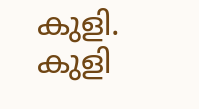കുളി. കുളി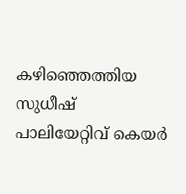കഴിഞ്ഞെത്തിയ സുധീഷ് പാലിയേറ്റിവ് കെയർ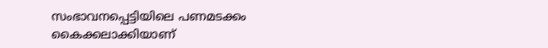സംഭാവനപ്പെട്ടിയിലെ പണമടക്കം കൈക്കലാക്കിയാണ്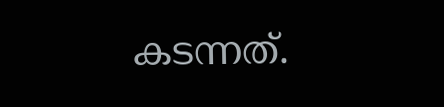കടന്നത്.